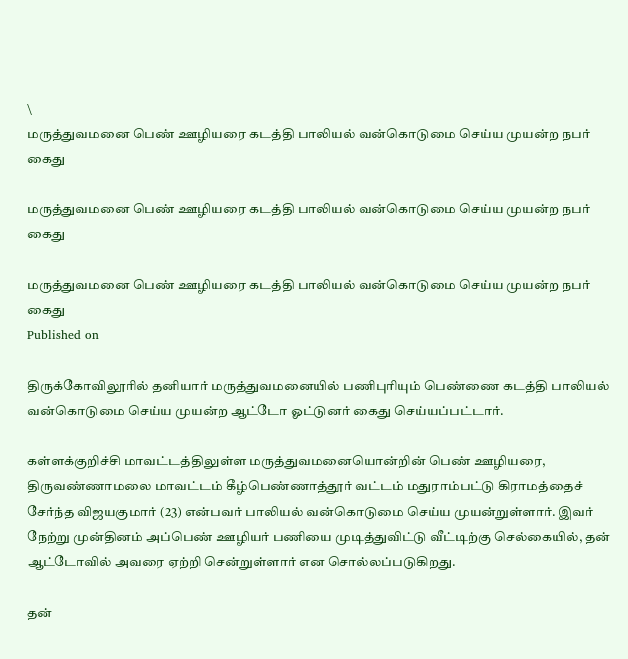\
மருத்துவமனை பெண் ஊழியரை கடத்தி பாலியல் வன்கொடுமை செய்ய முயன்ற நபர் கைது

மருத்துவமனை பெண் ஊழியரை கடத்தி பாலியல் வன்கொடுமை செய்ய முயன்ற நபர் கைது

மருத்துவமனை பெண் ஊழியரை கடத்தி பாலியல் வன்கொடுமை செய்ய முயன்ற நபர் கைது
Published on

திருக்கோவிலூரில் தனியார் மருத்துவமனையில் பணிபுரியும் பெண்ணை கடத்தி பாலியல் வன்கொடுமை செய்ய முயன்ற ஆட்டோ ஓட்டுனர் கைது செய்யப்பட்டார்.

கள்ளக்குறிச்சி மாவட்டத்திலுள்ள மருத்துவமனையொன்றின் பெண் ஊழியரை, திருவண்ணாமலை மாவட்டம் கீழ்பெண்ணாத்தூர் வட்டம் மதுராம்பட்டு கிராமத்தைச் சேர்ந்த விஜயகுமார் (23) என்பவர் பாலியல் வன்கொடுமை செய்ய முயன்றுள்ளார். இவர் நேற்று முன்தினம் அப்பெண் ஊழியர் பணியை முடித்துவிட்டு வீட்டிற்கு செல்கையில், தன் ஆட்டோவில் அவரை ஏற்றி சென்றுள்ளார் என சொல்லப்படுகிறது.

தன்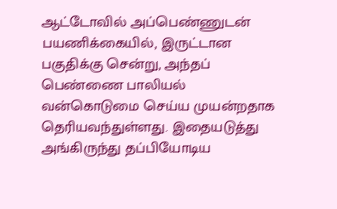ஆட்டோவில் அப்பெண்ணுடன் பயணிக்கையில், இருட்டான பகுதிக்கு சென்று, அந்தப் பெண்ணை பாலியல் வன்கொடுமை செய்ய முயன்றதாக தெரியவந்துள்ளது. இதையடுத்து அங்கிருந்து தப்பியோடிய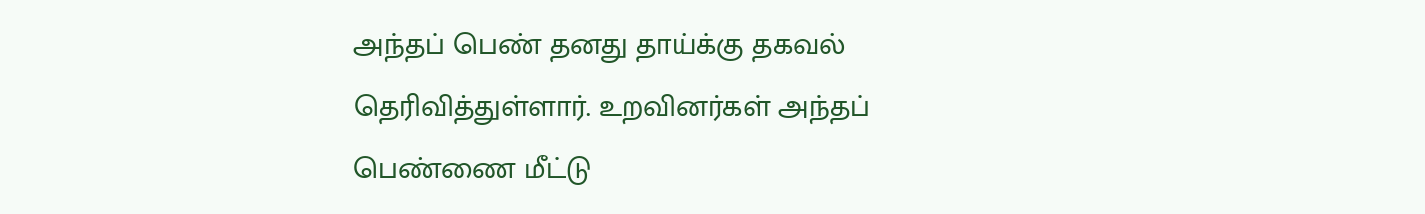அந்தப் பெண் தனது தாய்க்கு தகவல் தெரிவித்துள்ளார். உறவினர்கள் அந்தப் பெண்ணை மீட்டு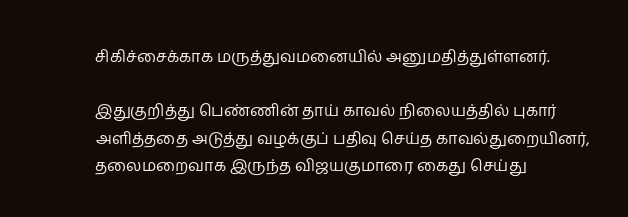சிகிச்சைக்காக மருத்துவமனையில் அனுமதித்துள்ளனர்.

இதுகுறித்து பெண்ணின் தாய் காவல் நிலையத்தில் புகார் அளித்ததை அடுத்து வழக்குப் பதிவு செய்த காவல்துறையினர், தலைமறைவாக இருந்த விஜயகுமாரை கைது செய்து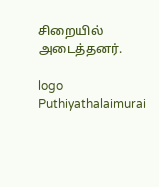சிறையில் அடைத்தனர்.

logo
Puthiyathalaimurai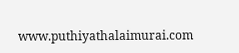www.puthiyathalaimurai.com